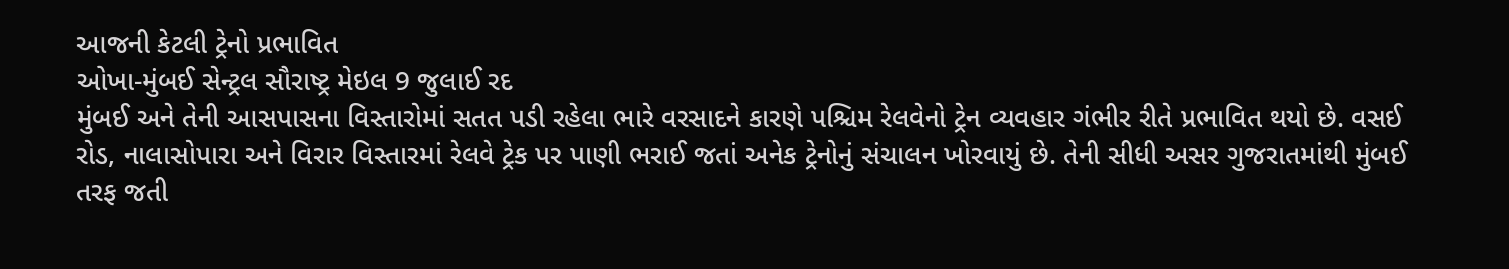આજની કેટલી ટ્રેનો પ્રભાવિત
ઓખા-મુંબઈ સેન્ટ્રલ સૌરાષ્ટ્ર મેઇલ 9 જુલાઈ રદ
મુંબઈ અને તેની આસપાસના વિસ્તારોમાં સતત પડી રહેલા ભારે વરસાદને કારણે પશ્ચિમ રેલવેનો ટ્રેન વ્યવહાર ગંભીર રીતે પ્રભાવિત થયો છે. વસઈ રોડ, નાલાસોપારા અને વિરાર વિસ્તારમાં રેલવે ટ્રેક પર પાણી ભરાઈ જતાં અનેક ટ્રેનોનું સંચાલન ખોરવાયું છે. તેની સીધી અસર ગુજરાતમાંથી મુંબઈ તરફ જતી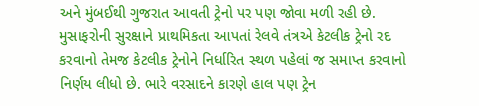અને મુંબઈથી ગુજરાત આવતી ટ્રેનો પર પણ જોવા મળી રહી છે. મુસાફરોની સુરક્ષાને પ્રાથમિકતા આપતાં રેલવે તંત્રએ કેટલીક ટ્રેનો રદ કરવાનો તેમજ કેટલીક ટ્રેનોને નિર્ધારિત સ્થળ પહેલાં જ સમાપ્ત કરવાનો નિર્ણય લીધો છે. ભારે વરસાદને કારણે હાલ પણ ટ્રેન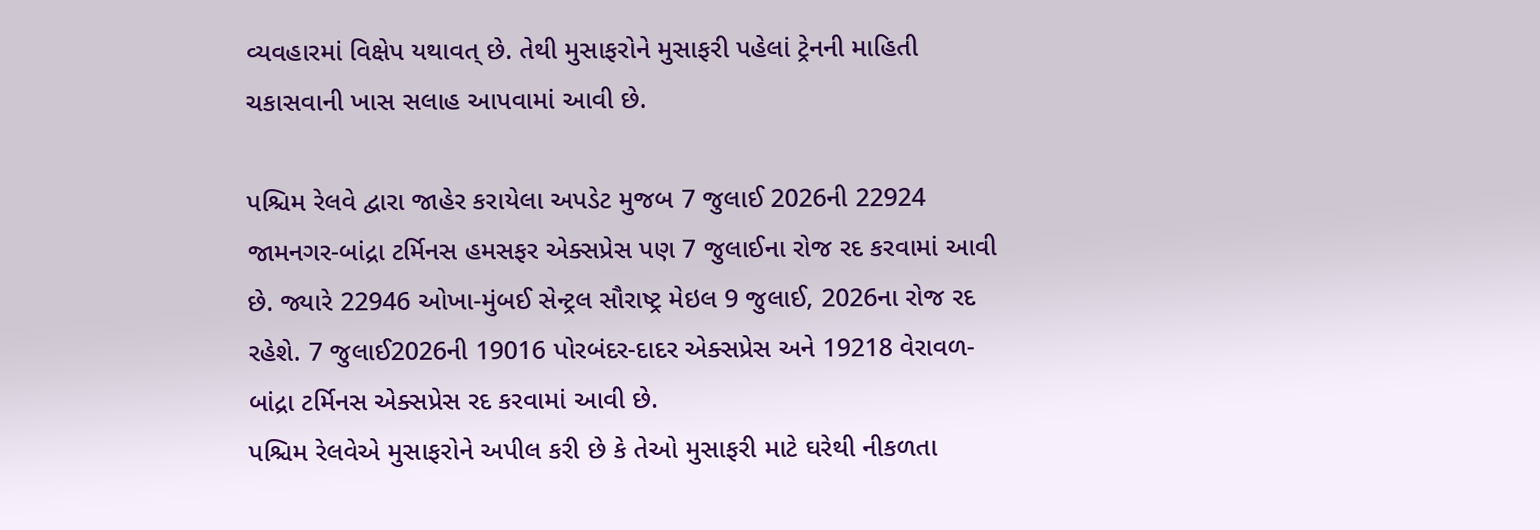વ્યવહારમાં વિક્ષેપ યથાવત્ છે. તેથી મુસાફરોને મુસાફરી પહેલાં ટ્રેનની માહિતી ચકાસવાની ખાસ સલાહ આપવામાં આવી છે.

પશ્ચિમ રેલવે દ્વારા જાહેર કરાયેલા અપડેટ મુજબ 7 જુલાઈ 2026ની 22924 જામનગર-બાંદ્રા ટર્મિનસ હમસફર એક્સપ્રેસ પણ 7 જુલાઈના રોજ રદ કરવામાં આવી છે. જ્યારે 22946 ઓખા-મુંબઈ સેન્ટ્રલ સૌરાષ્ટ્ર મેઇલ 9 જુલાઈ, 2026ના રોજ રદ રહેશે. 7 જુલાઈ2026ની 19016 પોરબંદર-દાદર એક્સપ્રેસ અને 19218 વેરાવળ-બાંદ્રા ટર્મિનસ એક્સપ્રેસ રદ કરવામાં આવી છે.
પશ્ચિમ રેલવેએ મુસાફરોને અપીલ કરી છે કે તેઓ મુસાફરી માટે ઘરેથી નીકળતા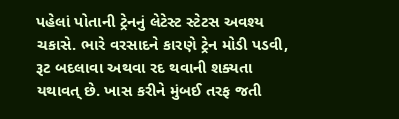પહેલાં પોતાની ટ્રેનનું લેટેસ્ટ સ્ટેટસ અવશ્ય ચકાસે. ભારે વરસાદને કારણે ટ્રેન મોડી પડવી, રૂટ બદલાવા અથવા રદ થવાની શક્યતા યથાવત્ છે. ખાસ કરીને મુંબઈ તરફ જતી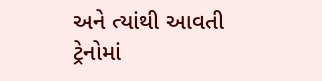અને ત્યાંથી આવતી ટ્રેનોમાં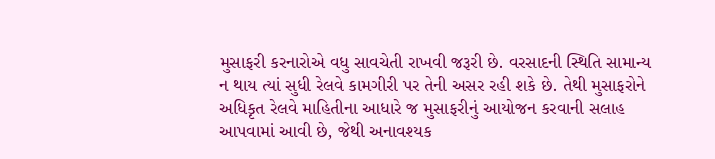મુસાફરી કરનારોએ વધુ સાવચેતી રાખવી જરૂરી છે. વરસાદની સ્થિતિ સામાન્ય ન થાય ત્યાં સુધી રેલવે કામગીરી પર તેની અસર રહી શકે છે. તેથી મુસાફરોને અધિકૃત રેલવે માહિતીના આધારે જ મુસાફરીનું આયોજન કરવાની સલાહ આપવામાં આવી છે, જેથી અનાવશ્યક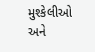મુશ્કેલીઓ અને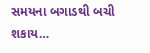સમયના બગાડથી બચી શકાય…